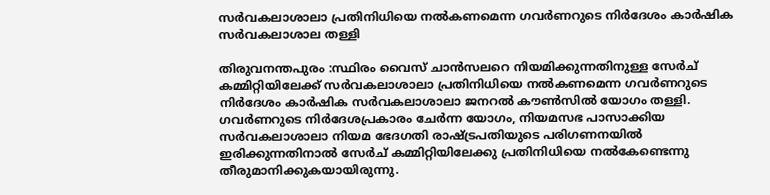സര്‍വകലാശാലാ പ്രതിനിധിയെ നല്‍കണമെന്ന ഗവര്‍ണറുടെ നിര്‍ദേശം കാര്‍ഷിക സര്‍വകലാശാല തള്ളി

തിരുവനന്തപുരം :സ്ഥിരം വൈസ് ചാന്‍സലറെ നിയമിക്കുന്നതിനുള്ള സേര്‍ച് കമ്മിറ്റിയിലേക്ക് സര്‍വകലാശാലാ പ്രതിനിധിയെ നല്‍കണമെന്ന ഗവര്‍ണറുടെ നിര്‍ദേശം കാര്‍ഷിക സര്‍വകലാശാലാ ജനറല്‍ കൗണ്‍സില്‍ യോഗം തള്ളി. ഗവര്‍ണറുടെ നിര്‍ദേശപ്രകാരം ചേര്‍ന്ന യോഗം, നിയമസഭ പാസാക്കിയ സര്‍വകലാശാലാ നിയമ ഭേദഗതി രാഷ്ട്രപതിയുടെ പരിഗണനയില്‍ ഇരിക്കുന്നതിനാല്‍ സേര്‍ച് കമ്മിറ്റിയിലേക്കു പ്രതിനിധിയെ നല്‍കേണ്ടെന്നു തീരുമാനിക്കുകയായിരുന്നു.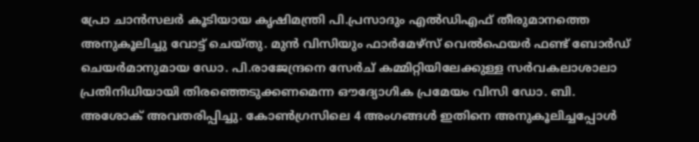പ്രോ ചാന്‍സലര്‍ കൂടിയായ കൃഷിമന്ത്രി പി.പ്രസാദും എല്‍ഡിഎഫ് തീരുമാനത്തെ അനുകൂലിച്ചു വോട്ട് ചെയ്തു. മുന്‍ വിസിയും ഫാര്‍മേഴ്‌സ് വെല്‍ഫെയര്‍ ഫണ്ട് ബോര്‍ഡ് ചെയര്‍മാനുമായ ഡോ. പി.രാജേന്ദ്രനെ സേര്‍ച് കമ്മിറ്റിയിലേക്കുള്ള സര്‍വകലാശാലാ പ്രതിനിധിയായി തിരഞ്ഞെടുക്കണമെന്ന ഔദ്യോഗിക പ്രമേയം വിസി ഡോ. ബി. അശോക് അവതരിപ്പിച്ചു. കോണ്‍ഗ്രസിലെ 4 അംഗങ്ങള്‍ ഇതിനെ അനുകൂലിച്ചപ്പോള്‍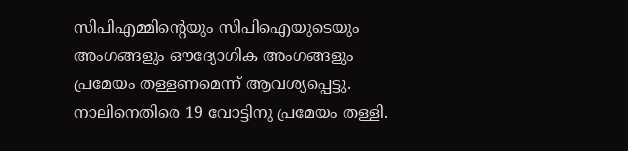സിപിഎമ്മിന്റെയും സിപിഐയുടെയും അംഗങ്ങളും ഔദ്യോഗിക അംഗങ്ങളും പ്രമേയം തള്ളണമെന്ന് ആവശ്യപ്പെട്ടു. നാലിനെതിരെ 19 വോട്ടിനു പ്രമേയം തള്ളി.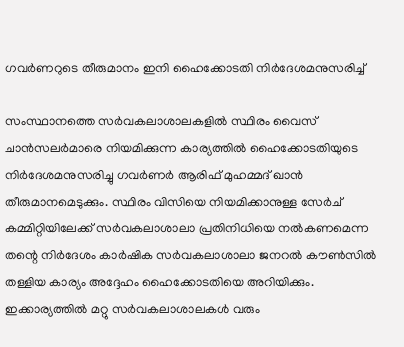ഗവര്‍ണറുടെ തീരുമാനം ഇനി ഹൈക്കോടതി നിര്‍ദേശമനുസരിച്ച്

സംസ്ഥാനത്തെ സര്‍വകലാശാലകളില്‍ സ്ഥിരം വൈസ് ചാന്‍സലര്‍മാരെ നിയമിക്കുന്ന കാര്യത്തില്‍ ഹൈക്കോടതിയുടെ നിര്‍ദേശമനുസരിച്ചു ഗവര്‍ണര്‍ ആരിഫ് മുഹമ്മദ് ഖാന്‍ തീരുമാനമെടുക്കും. സ്ഥിരം വിസിയെ നിയമിക്കാനുള്ള സേര്‍ച് കമ്മിറ്റിയിലേക്ക് സര്‍വകലാശാലാ പ്രതിനിധിയെ നല്‍കണമെന്ന തന്റെ നിര്‍ദേശം കാര്‍ഷിക സര്‍വകലാശാലാ ജനറല്‍ കൗണ്‍സില്‍ തള്ളിയ കാര്യം അദ്ദേഹം ഹൈക്കോടതിയെ അറിയിക്കും. ഇക്കാര്യത്തില്‍ മറ്റു സര്‍വകലാശാലകള്‍ വരും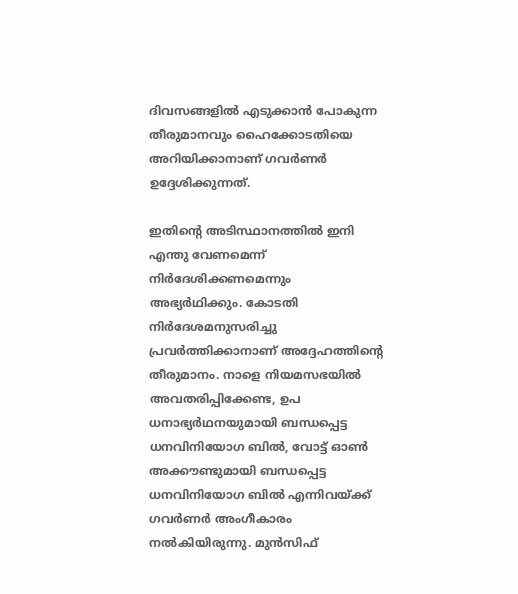ദിവസങ്ങളില്‍ എടുക്കാന്‍ പോകുന്ന തീരുമാനവും ഹൈക്കോടതിയെ അറിയിക്കാനാണ് ഗവര്‍ണര്‍ ഉദ്ദേശിക്കുന്നത്.

ഇതിന്റെ അടിസ്ഥാനത്തില്‍ ഇനി എന്തു വേണമെന്ന് നിര്‍ദേശിക്കണമെന്നും അഭ്യര്‍ഥിക്കും. കോടതി നിര്‍ദേശമനുസരിച്ചു പ്രവര്‍ത്തിക്കാനാണ് അദ്ദേഹത്തിന്റെ തീരുമാനം. നാളെ നിയമസഭയില്‍ അവതരിപ്പിക്കേണ്ട, ഉപ ധനാഭ്യര്‍ഥനയുമായി ബന്ധപ്പെട്ട ധനവിനിയോഗ ബില്‍, വോട്ട് ഓണ്‍ അക്കൗണ്ടുമായി ബന്ധപ്പെട്ട ധനവിനിയോഗ ബില്‍ എന്നിവയ്ക്ക് ഗവര്‍ണര്‍ അംഗീകാരം നല്‍കിയിരുന്നു. മുന്‍സിഫ്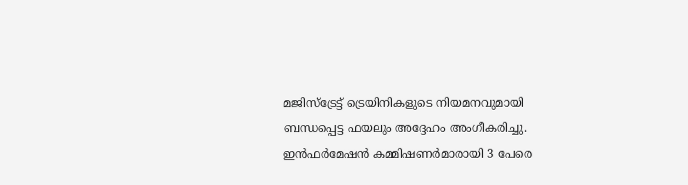മജിസ്‌ട്രേട്ട് ട്രെയിനികളുടെ നിയമനവുമായി ബന്ധപ്പെട്ട ഫയലും അദ്ദേഹം അംഗീകരിച്ചു. ഇന്‍ഫര്‍മേഷന്‍ കമ്മിഷണര്‍മാരായി 3 പേരെ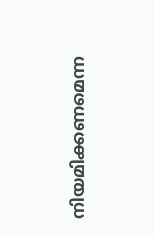നിയമിക്കണമെന്ന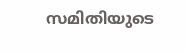സമിതിയുടെ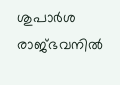ശുപാര്‍ശ രാജ്ഭവനില്‍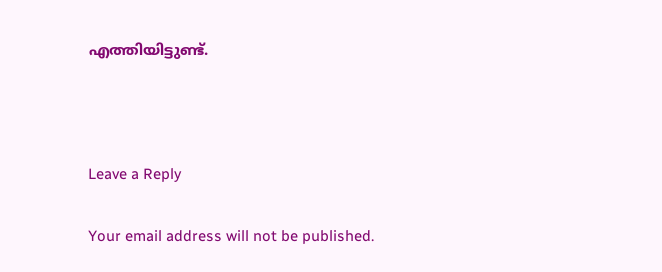എത്തിയിട്ടുണ്ട്.



Leave a Reply

Your email address will not be published.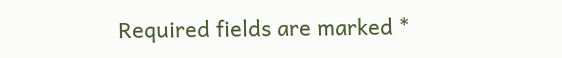Required fields are marked *